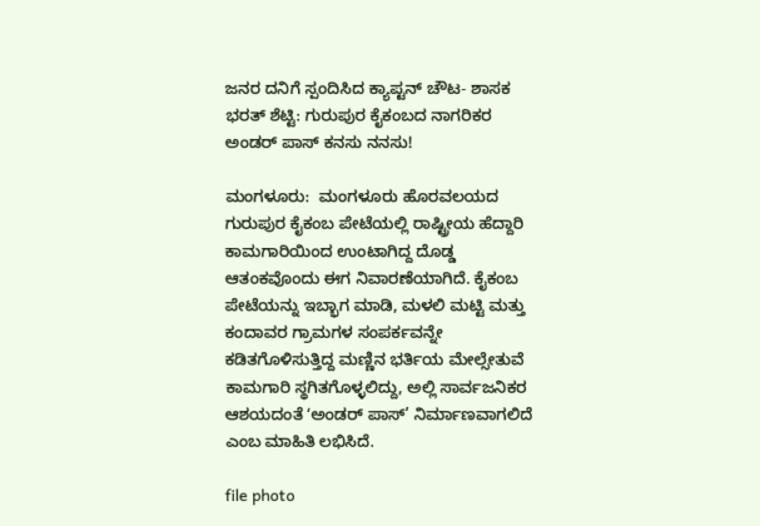ಜನರ ದನಿಗೆ ಸ್ಪಂದಿಸಿದ ಕ್ಯಾಪ್ಟನ್ ಚೌಟ- ಶಾಸಕ ಭರತ್ ಶೆಟ್ಟಿ: ಗುರುಪುರ ಕೈಕಂಬದ ನಾಗರಿಕರ ಅಂಡರ್ ಪಾಸ್ ಕನಸು ನನಸು!

ಮಂಗಳೂರು:  ಮಂಗಳೂರು ಹೊರವಲಯದ ಗುರುಪುರ ಕೈಕಂಬ ಪೇಟೆಯಲ್ಲಿ ರಾಷ್ಟ್ರೀಯ ಹೆದ್ದಾರಿ ಕಾಮಗಾರಿಯಿಂದ ಉಂಟಾಗಿದ್ದ ದೊಡ್ಡ ಆತಂಕವೊಂದು ಈಗ ನಿವಾರಣೆಯಾಗಿದೆ. ಕೈಕಂಬ ಪೇಟೆಯನ್ನು ಇಬ್ಭಾಗ ಮಾಡಿ, ಮಳಲಿ ಮಟ್ಟಿ ಮತ್ತು ಕಂದಾವರ ಗ್ರಾಮಗಳ ಸಂಪರ್ಕವನ್ನೇ ಕಡಿತಗೊಳಿಸುತ್ತಿದ್ದ ಮಣ್ಣಿನ ಭರ್ತಿಯ ಮೇಲ್ಸೇತುವೆ ಕಾಮಗಾರಿ ಸ್ಥಗಿತಗೊಳ್ಳಲಿದ್ದು, ಅಲ್ಲಿ ಸಾರ್ವಜನಿಕರ ಆಶಯದಂತೆ ʻಅಂಡರ್ ಪಾಸ್’ ನಿರ್ಮಾಣವಾಗಲಿದೆ ಎಂಬ ಮಾಹಿತಿ ಲಭಿಸಿದೆ.

file photo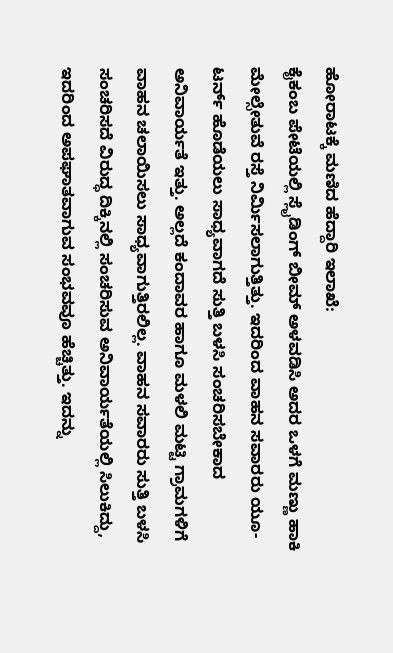ಹೋರಾಟಕ್ಕೆ ಮಣಿದ ಹೆದ್ದಾರಿ ಇಲಾಖೆ:
ಕೈಕಂಬ ಪೇಟೆಯಲ್ಲಿ ಸ್ಲೈಡಿಂಗ್ ಬೀಮ್ ಅಳವಡಿಸಿ ಅದರ ಒಳಗೆ ಮಣ್ಣು ಹಾಕಿ ಮೇಲ್ಸೇತುವೆ ರಸ್ತೆ ನಿರ್ಮಿಸಲಾಗುತ್ತಿತ್ತು. ಇದರಿಂದ ವಾಹನ ಸವಾರರು ಯೂ-ಟರ್ನ್ ಹೊಡೆಯಲು ಸಾಧ್ಯವಾಗದೆ ಸುತ್ತಿ ಬಳಸಿ ಸಂಚರಿಸಬೇಕಾದ ಅನಿವಾರ್ಯತೆ ಇತ್ತು. ಅಲ್ಲದೆ ಕಂದಾವರ ಹಾಗೂ ಮಳಲಿ ಮಟ್ಟಿ ಗ್ರಾಮಗಳಿಗೆ ವಾಹನ ಚಲಾಯಿಸಲು ಸಾಧ್ಯವಾಗುತ್ತಿರಲಿಲ್ಲ. ವಾಹನ ಸವಾರರು ಸುತ್ತಿ ಬಳಸಿ ಸಂಚರಿಸದೆ ವಿರುದ್ಧ ದಿಕ್ಕಿನಲ್ಲಿ ಸಂಚರಿಸುವ ಅನಿವಾರ್ಯತೆಯಲ್ಲಿ ಸಿಲುಕಿದ್ದು, ಇದರಿಂದ ಅಪಘಾತವಾಗುವ ಸಂಭವವೂ ಹೆಚ್ಚಿತ್ತು. ಇದನ್ನು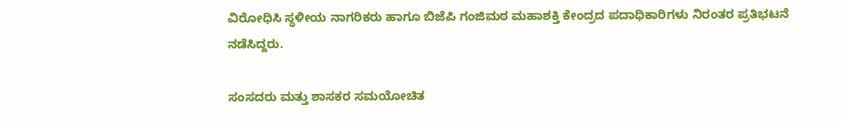ವಿರೋಧಿಸಿ ಸ್ಥಳೀಯ ನಾಗರಿಕರು ಹಾಗೂ ಬಿಜೆಪಿ ಗಂಜಿಮಠ ಮಹಾಶಕ್ತಿ ಕೇಂದ್ರದ ಪದಾಧಿಕಾರಿಗಳು ನಿರಂತರ ಪ್ರತಿಭಟನೆ ನಡೆಸಿದ್ದರು.

ಸಂಸದರು ಮತ್ತು ಶಾಸಕರ ಸಮಯೋಚಿತ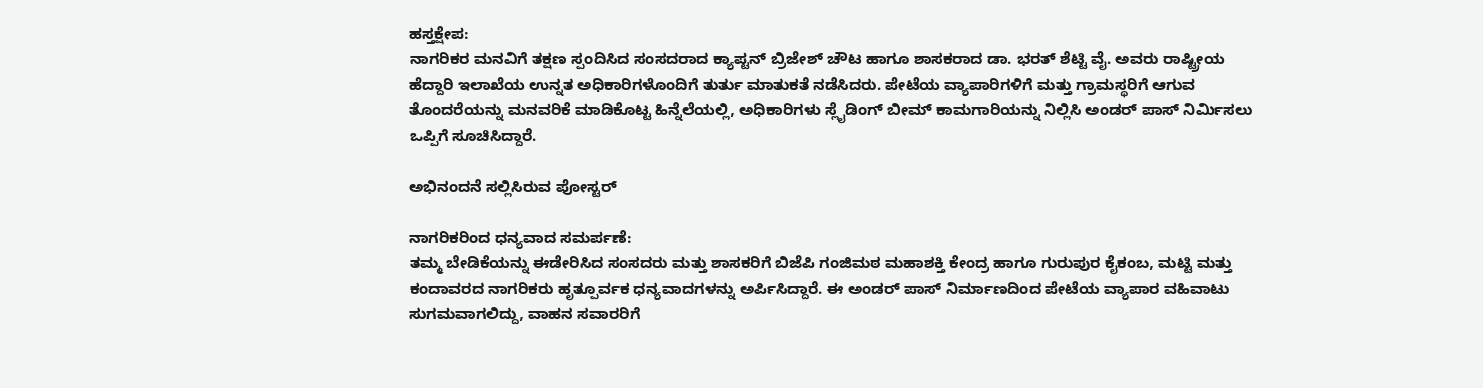ಹಸ್ತಕ್ಷೇಪ:
ನಾಗರಿಕರ ಮನವಿಗೆ ತಕ್ಷಣ ಸ್ಪಂದಿಸಿದ ಸಂಸದರಾದ ಕ್ಯಾಪ್ಟನ್ ಬ್ರಿಜೇಶ್ ಚೌಟ ಹಾಗೂ ಶಾಸಕರಾದ ಡಾ. ಭರತ್ ಶೆಟ್ಟಿ ವೈ. ಅವರು ರಾಷ್ಟ್ರೀಯ ಹೆದ್ದಾರಿ ಇಲಾಖೆಯ ಉನ್ನತ ಅಧಿಕಾರಿಗಳೊಂದಿಗೆ ತುರ್ತು ಮಾತುಕತೆ ನಡೆಸಿದರು. ಪೇಟೆಯ ವ್ಯಾಪಾರಿಗಳಿಗೆ ಮತ್ತು ಗ್ರಾಮಸ್ಥರಿಗೆ ಆಗುವ ತೊಂದರೆಯನ್ನು ಮನವರಿಕೆ ಮಾಡಿಕೊಟ್ಟ ಹಿನ್ನೆಲೆಯಲ್ಲಿ, ಅಧಿಕಾರಿಗಳು ಸ್ಲೈಡಿಂಗ್ ಬೀಮ್ ಕಾಮಗಾರಿಯನ್ನು ನಿಲ್ಲಿಸಿ ಅಂಡರ್ ಪಾಸ್ ನಿರ್ಮಿಸಲು ಒಪ್ಪಿಗೆ ಸೂಚಿಸಿದ್ದಾರೆ.

ಅಭಿನಂದನೆ ಸಲ್ಲಿಸಿರುವ ಪೋಸ್ಟರ್

ನಾಗರಿಕರಿಂದ ಧನ್ಯವಾದ ಸಮರ್ಪಣೆ:
ತಮ್ಮ ಬೇಡಿಕೆಯನ್ನು ಈಡೇರಿಸಿದ ಸಂಸದರು ಮತ್ತು ಶಾಸಕರಿಗೆ ಬಿಜೆಪಿ ಗಂಜಿಮಠ ಮಹಾಶಕ್ತಿ ಕೇಂದ್ರ ಹಾಗೂ ಗುರುಪುರ ಕೈಕಂಬ, ಮಟ್ಟಿ ಮತ್ತು ಕಂದಾವರದ ನಾಗರಿಕರು ಹೃತ್ಪೂರ್ವಕ ಧನ್ಯವಾದಗಳನ್ನು ಅರ್ಪಿಸಿದ್ದಾರೆ. ಈ ಅಂಡರ್ ಪಾಸ್ ನಿರ್ಮಾಣದಿಂದ ಪೇಟೆಯ ವ್ಯಾಪಾರ ವಹಿವಾಟು ಸುಗಮವಾಗಲಿದ್ದು, ವಾಹನ ಸವಾರರಿಗೆ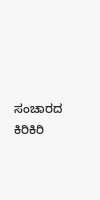ಸಂಚಾರದ ಕಿರಿಕಿರಿ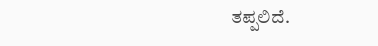ತಪ್ಪಲಿದೆ.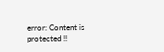error: Content is protected !!